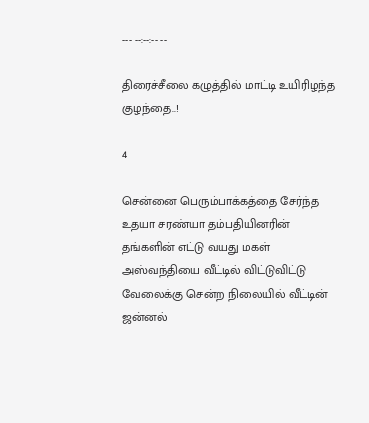--- --:--:-- --

திரைச்சீலை கழுத்தில் மாட்டி உயிரிழந்த குழந்தை..!

4

சென்னை பெரும்பாக்கத்தை சேர்ந்த உதயா சரண்யா தம்பதியினரின் தங்களின் எட்டு வயது மகள் அஸ்வந்தியை வீட்டில் விட்டுவிட்டு வேலைக்கு சென்ற நிலையில் வீட்டின் ஜன்னல்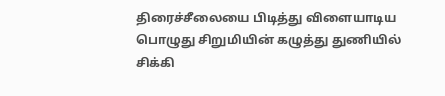திரைச்சீலையை பிடித்து விளையாடிய பொழுது சிறுமியின் கழுத்து துணியில் சிக்கி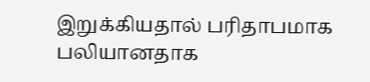இறுக்கியதால் பரிதாபமாக பலியானதாக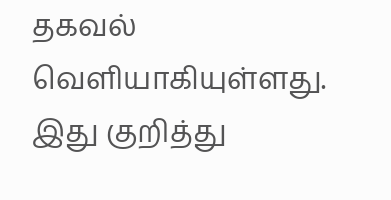தகவல் வெளியாகியுள்ளது. இது குறித்து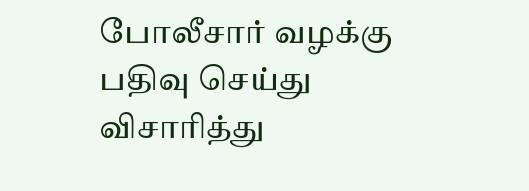போலீசார் வழக்கு பதிவு செய்து விசாரித்து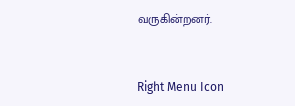வருகின்றனர்.



Right Menu Icon